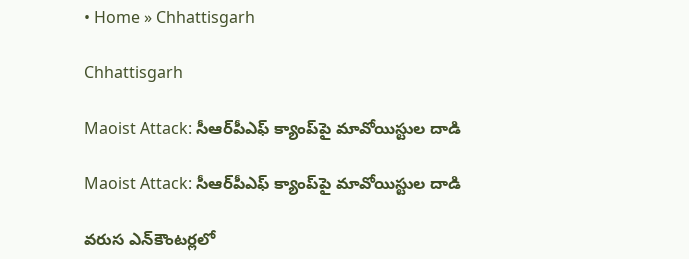• Home » Chhattisgarh

Chhattisgarh

Maoist Attack: సీఆర్‌పీఎఫ్‌ క్యాంప్‌పై మావోయిస్టుల దాడి

Maoist Attack: సీఆర్‌పీఎఫ్‌ క్యాంప్‌పై మావోయిస్టుల దాడి

వరుస ఎన్‌కౌంటర్లలో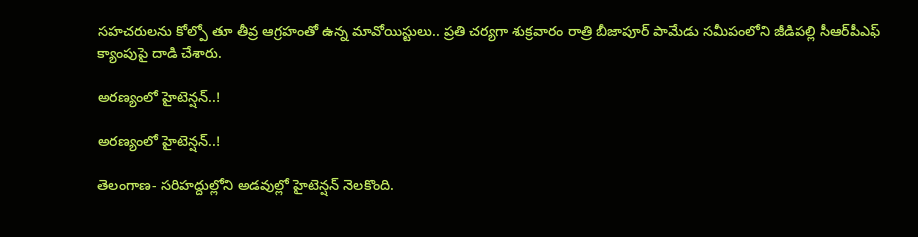సహచరులను కోల్పో తూ తీవ్ర ఆగ్రహంతో ఉన్న మావోయిస్టులు.. ప్రతి చర్యగా శుక్రవారం రాత్రి బీజాపూర్‌ పామేడు సమీపంలోని జీడిపల్లి సీఆర్‌పీఎఫ్‌ క్యాంపుపై దాడి చేశారు.

అరణ్యంలో హైటెన్షన్‌..!

అరణ్యంలో హైటెన్షన్‌..!

తెలంగాణ- సరిహద్దుల్లోని అడవుల్లో హైటెన్షన్‌ నెలకొంది.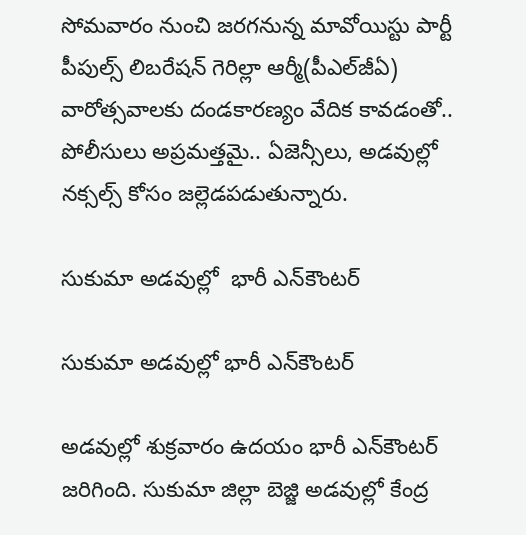సోమవారం నుంచి జరగనున్న మావోయిస్టు పార్టీ పీపుల్స్‌ లిబరేషన్‌ గెరిల్లా ఆర్మీ(పీఎల్‌జీఏ) వారోత్సవాలకు దండకారణ్యం వేదిక కావడంతో.. పోలీసులు అప్రమత్తమై.. ఏజెన్సీలు, అడవుల్లో నక్సల్స్‌ కోసం జల్లెడపడుతున్నారు.

సుకుమా అడవుల్లో  భారీ ఎన్‌కౌంటర్‌

సుకుమా అడవుల్లో భారీ ఎన్‌కౌంటర్‌

అడవుల్లో శుక్రవారం ఉదయం భారీ ఎన్‌కౌంటర్‌ జరిగింది. సుకుమా జిల్లా బెజ్జి అడవుల్లో కేంద్ర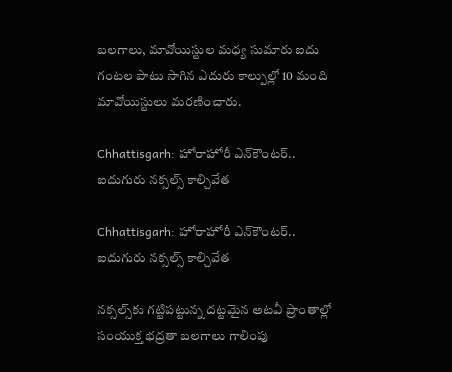బలగాలు, మావోయిస్టుల మధ్య సుమారు ఐదు గంటల పాటు సాగిన ఎదురు కాల్పుల్లో 10 మంది మావోయిస్టులు మరణించారు.

Chhattisgarh: హోరాహోరీ ఎన్‌కౌంటర్.. ఐదుగురు నక్సల్స్ కాల్చివేత

Chhattisgarh: హోరాహోరీ ఎన్‌కౌంటర్.. ఐదుగురు నక్సల్స్ కాల్చివేత

నక్సల్స్‌కు గట్టిపట్టున్న దట్టమైన అటవీ ప్రాంతాల్లో సంయుక్త భద్రతా బలగాలు గాలింపు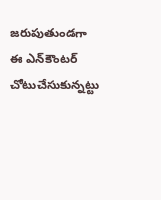జరుపుతుండగా ఈ ఎన్‌కౌంటర్ చోటుచేసుకున్నట్టు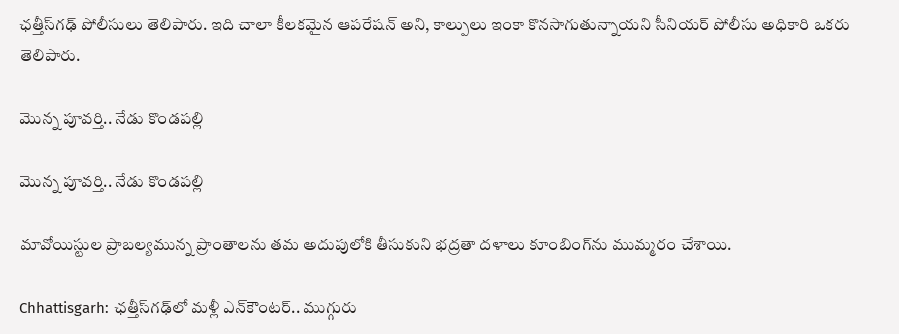ఛత్తీస్‌గఢ్ పోలీసులు తెలిపారు. ఇది చాలా కీలకమైన ఆపరేషన్ అని, కాల్పులు ఇంకా కొనసాగుతున్నాయని సీనియర్ పోలీసు అధికారి ఒకరు తెలిపారు.

మొన్న పూవర్తి.. నేడు కొండపల్లి

మొన్న పూవర్తి.. నేడు కొండపల్లి

మావోయిస్టుల ప్రాబల్యమున్న ప్రాంతాలను తమ అదుపులోకి తీసుకుని భద్రతా దళాలు కూంబింగ్‌ను ముమ్మరం చేశాయి.

Chhattisgarh: ఛత్తీస్‌గఢ్‌లో మళ్లీ ఎన్‌కౌంటర్.. ముగ్గురు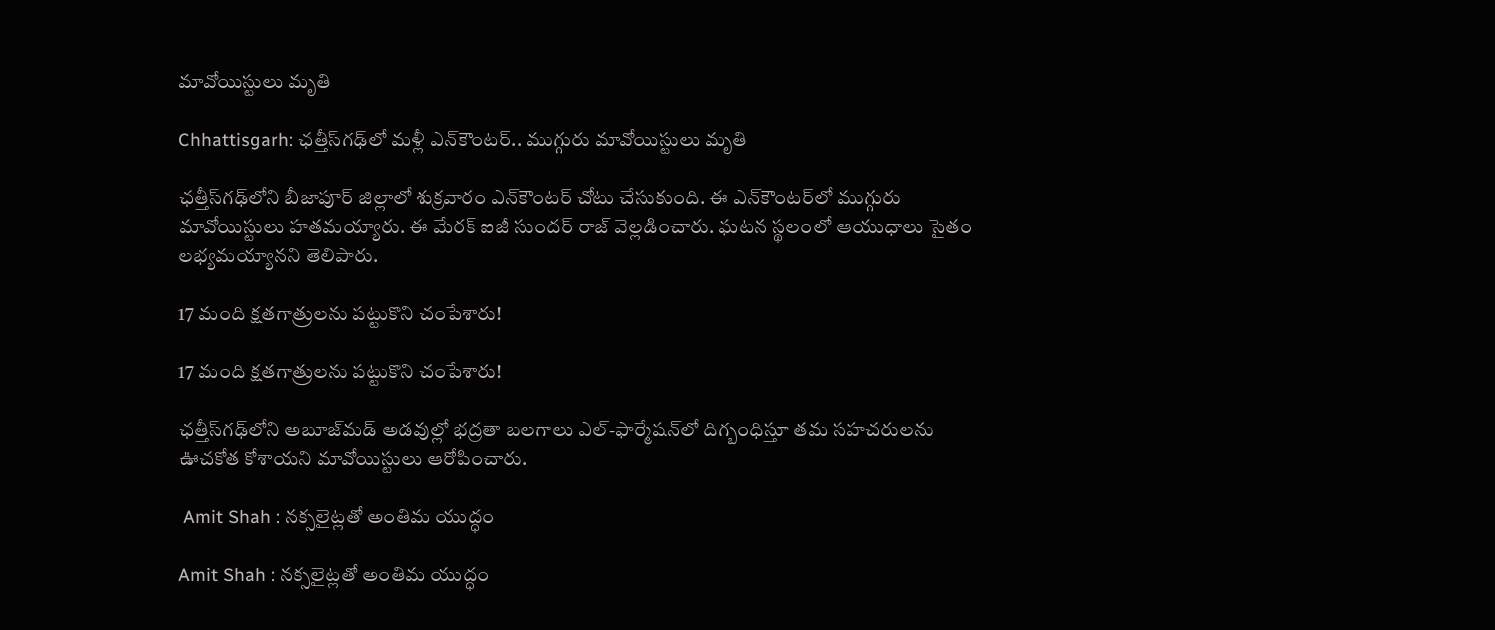మావోయిస్టులు మృతి

Chhattisgarh: ఛత్తీస్‌గఢ్‌లో మళ్లీ ఎన్‌కౌంటర్.. ముగ్గురు మావోయిస్టులు మృతి

ఛత్తీస్‌గఢ్‌లోని బీజాపూర్ జిల్లాలో శుక్రవారం ఎన్‌కౌంటర్ చోటు చేసుకుంది. ఈ ఎన్‌కౌంటర్‌లో ముగ్గురు మావోయిస్టులు హతమయ్యారు. ఈ మేరక్ ఐజీ సుందర్ రాజ్ వెల్లడించారు. ఘటన స్థలంలో ఆయుధాలు సైతం లభ్యమయ్యానని తెలిపారు.

17 మంది క్షతగాత్రులను పట్టుకొని చంపేశారు!

17 మంది క్షతగాత్రులను పట్టుకొని చంపేశారు!

ఛత్తీస్‌గఢ్‌లోని అబూజ్‌మడ్‌ అడవుల్లో భద్రతా బలగాలు ఎల్‌-ఫార్మేషన్‌లో దిగ్బంధిస్తూ తమ సహచరులను ఊచకోత కోశాయని మావోయిస్టులు ఆరోపించారు.

 Amit Shah : నక్సలైట్లతో అంతిమ యుద్ధం

Amit Shah : నక్సలైట్లతో అంతిమ యుద్ధం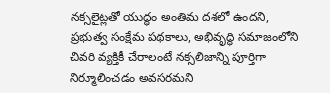నక్సలైట్లతో యుద్ధం అంతిమ దశలో ఉందని, ప్రభుత్వ సంక్షేమ పథకాలు, అభివృద్ధి సమాజంలోని చివరి వ్యక్తికీ చేరాలంటే నక్సలిజాన్ని పూర్తిగా నిర్మూలించడం అవసరమని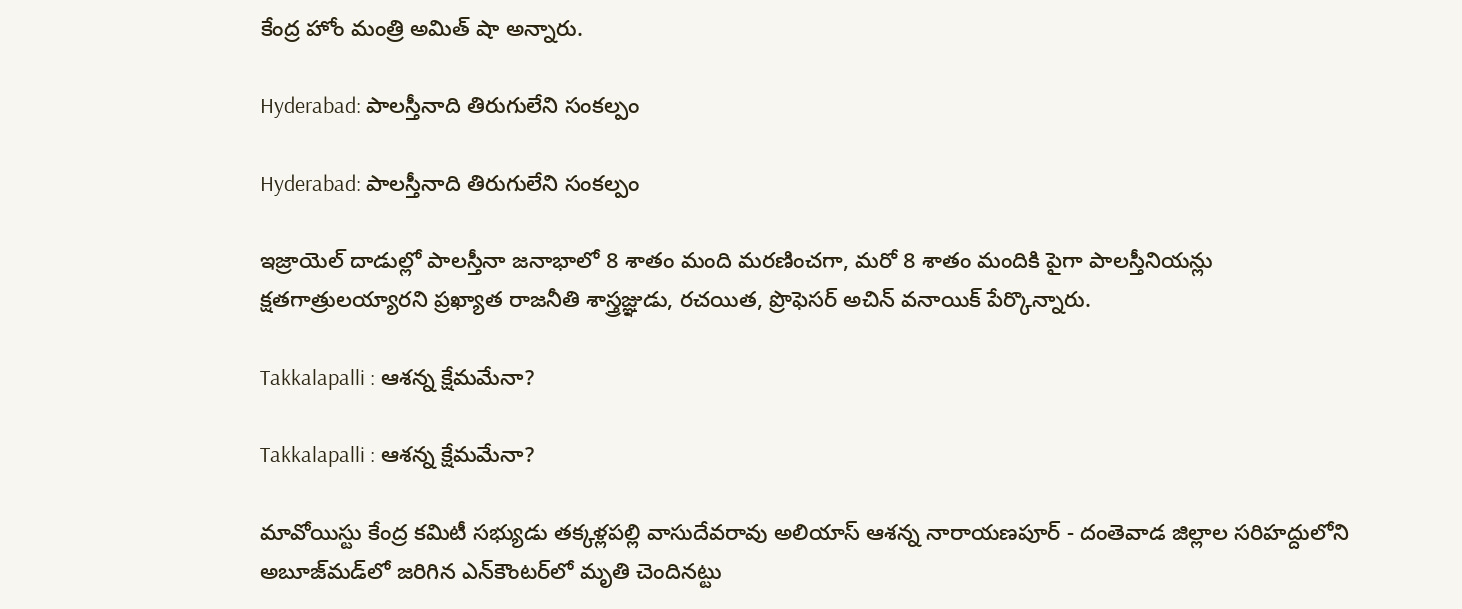కేంద్ర హోం మంత్రి అమిత్‌ షా అన్నారు.

Hyderabad: పాలస్తీనాది తిరుగులేని సంకల్పం

Hyderabad: పాలస్తీనాది తిరుగులేని సంకల్పం

ఇజ్రాయెల్‌ దాడుల్లో పాలస్తీనా జనాభాలో 8 శాతం మంది మరణించగా, మరో 8 శాతం మందికి పైగా పాలస్తీనియన్లు క్షతగాత్రులయ్యారని ప్రఖ్యాత రాజనీతి శాస్త్రజ్ఞుడు, రచయిత, ప్రొఫెసర్‌ అచిన్‌ వనాయిక్‌ పేర్కొన్నారు.

Takkalapalli : ఆశన్న క్షేమమేనా?

Takkalapalli : ఆశన్న క్షేమమేనా?

మావోయిస్టు కేంద్ర కమిటీ సభ్యుడు తక్కళ్లపల్లి వాసుదేవరావు అలియాస్‌ ఆశన్న నారాయణపూర్‌ - దంతెవాడ జిల్లాల సరిహద్దులోని అబూజ్‌మడ్‌లో జరిగిన ఎన్‌కౌంటర్‌లో మృతి చెందినట్టు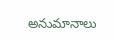అనుమానాలు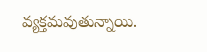వ్యక్తమవుతున్నాయి.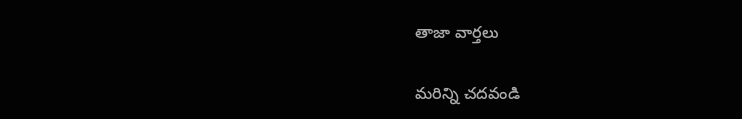తాజా వార్తలు

మరిన్ని చదవండి